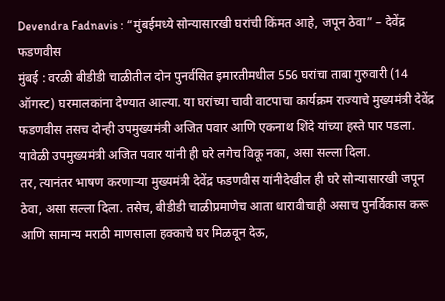Devendra Fadnavis : “मुंबईमध्ये सोन्यासारखी घरांची किंमत आहे, जपून ठेवा” – देवेंद्र फडणवीस
मुंबई : वरळी बीडीडी चाळीतील दोन पुनर्वसित इमारतीमधील 556 घरांचा ताबा गुरुवारी (14 ऑगस्ट) घरमालकांना देण्यात आल्या. या घरांच्या चावी वाटपाचा कार्यक्रम राज्याचे मुख्यमंत्री देवेंद्र फडणवीस तसच दोन्ही उपमुख्यमंत्री अजित पवार आणि एकनाथ शिंदे यांच्या हस्ते पार पडला. यावेळी उपमुख्यमंत्री अजित पवार यांनी ही घरे लगेच विकू नका, असा सल्ला दिला.
तर, त्यानंतर भाषण करणाऱ्या मुख्यमंत्री देवेंद्र फडणवीस यांनीदेखील ही घरे सोन्यासारखी जपून ठेवा, असा सल्ला दिला. तसेच, बीडीडी चाळीप्रमाणेच आता धारावीचाही असाच पुनर्विकास करू आणि सामान्य मराठी माणसाला हक्काचे घर मिळवून देऊ,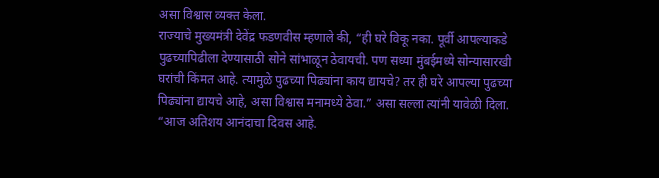असा विश्वास व्यक्त केला.
राज्याचे मुख्यमंत्री देवेंद्र फडणवीस म्हणाले की, “ही घरे विकू नका. पूर्वी आपल्याकडे पुढच्यापिढीला देण्यासाठी सोने सांभाळून ठेवायची. पण सध्या मुंबईमध्ये सोन्यासारखी घरांची किंमत आहे. त्यामुळे पुढच्या पिढ्यांना काय द्यायचे? तर ही घरे आपल्या पुढच्या पिढ्यांना द्यायचे आहे, असा विश्वास मनामध्ये ठेवा.” असा सल्ला त्यांनी यावेळी दिला. “आज अतिशय आनंदाचा दिवस आहे.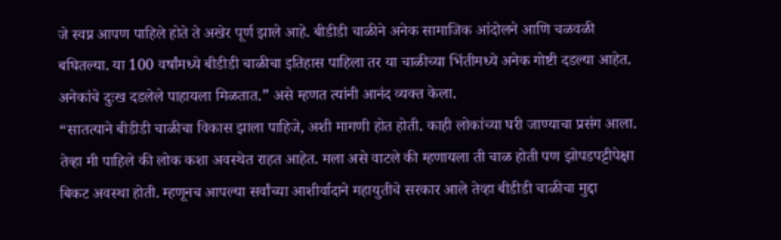जे स्वप्न आपण पाहिले होते ते अखेर पूर्ण झाले आहे. बीडीडी चाळीने अनेक सामाजिक आंदोलने आणि चळवळी बघितल्या. या 100 वर्षांमध्ये बीडीडी चाळीचा इतिहास पाहिला तर या चाळीच्या भिंतीमध्ये अनेक गोष्टी दडल्या आहेत. अनेकांचे दुःख दडलेले पाहायला मिळतात.” असे म्हणत त्यांनी आनंद व्यक्त केला.
“सातत्याने बीडीडी चाळीचा विकास झाला पाहिजे, अशी मागणी होत होती. काही लोकांच्या घरी जाण्याचा प्रसंग आला. तेव्हा मी पाहिले की लोक कशा अवस्थेत राहत आहेत. मला असे वाटले की म्हणायला ती चाळ होती पण झोपडपट्टीपेक्षा बिकट अवस्था होती. म्हणूनच आपल्या सर्वांच्या आशीर्वादाने महायुतीचे सरकार आले तेव्हा बीडीडी चाळीचा मुद्दा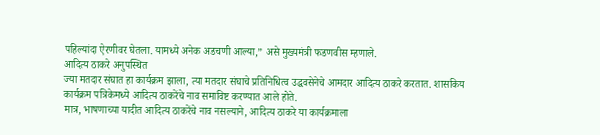पहिल्यांदा ऐरणीवर घेतला. यामध्ये अनेक अडचणी आल्या,” असे मुख्यमंत्री फडणवीस म्हणाले.
आदित्य ठाकरे अनुपस्थित
ज्या मतदार संघात हा कार्यक्रम झाला, त्या मतदार संघाचे प्रतिनिधित्व उद्धवसेनेचे आमदार आदित्य ठाकरे करतात. शासकिय कार्यक्रम पत्रिकेमध्ये आदित्य ठाकरेंचे नाव समाविष्ट करण्यात आले होते.
मात्र, भाषणाच्या यादीत आदित्य ठाकरेंचे नाव नसल्याने, आदित्य ठाकरे या कार्यक्रमाला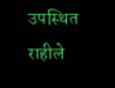उपस्थित राहीले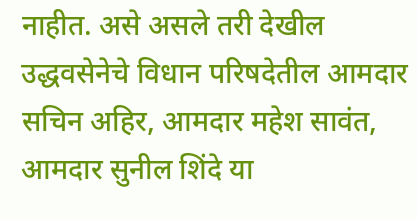नाहीत. असे असले तरी देखील उद्धवसेनेचे विधान परिषदेतील आमदार सचिन अहिर, आमदार महेश सावंत, आमदार सुनील शिंदे या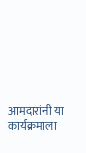आमदारांनी या कार्यक्रमाला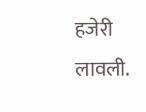हजेरी लावली.